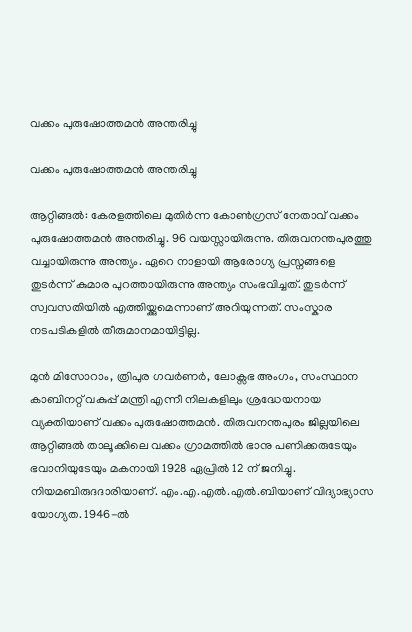വക്കം പുരുഷോത്തമൻ അന്തരിച്ചു

വക്കം പുരുഷോത്തമൻ അന്തരിച്ചു

ആറ്റിങ്ങൽ: കേരളത്തിലെ മുതിർന്ന കോൺഗ്രസ് നേതാവ് വക്കം പുരുഷോത്തമൻ അന്തരിച്ചു. 96 വയസ്സായിരുന്നു. തിരുവനന്തപുരത്തു വച്ചായിരുന്നു അന്ത്യം. ഏറെ നാളായി ആരോഗ്യ പ്രസ്നങ്ങളെ തുടർന്ന് കുമാര പുറത്തായിരുന്നു അന്ത്യം സംഭവിച്ചത്. തുടർന്ന് സ്വവസതിയിൽ എത്തിയ്ക്കുമെന്നാണ് അറിയുന്നത്. സംസ്കാര നടപടികളിൽ തീരുമാനമായിട്ടില്ല.

മുൻ മിസോറാം, ത്രിപുര ഗവർണർ, ലോക്സഭ അംഗം, സംസ്ഥാന കാബിനറ്റ് വകുപ്പ് മന്ത്രി എന്നീ നിലകളിലും ശ്രദ്ധേയനായ വ്യക്തിയാണ് വക്കം പുരുഷോത്തമൻ. തിരുവനന്തപുരം ജില്ലയിലെ ആറ്റിങ്ങൽ താലൂക്കിലെ വക്കം ഗ്രാമത്തിൽ ഭാനു പണിക്കരുടേയും ഭവാനിയുടേയും മകനായി 1928 ഏപ്രിൽ 12 ന് ജനിച്ചു. നിയമബിരുദദാരിയാണ്. എം.എ.എൽ.എൽ.ബിയാണ് വിദ്യാഭ്യാസ യോഗ്യത. 1946-ൽ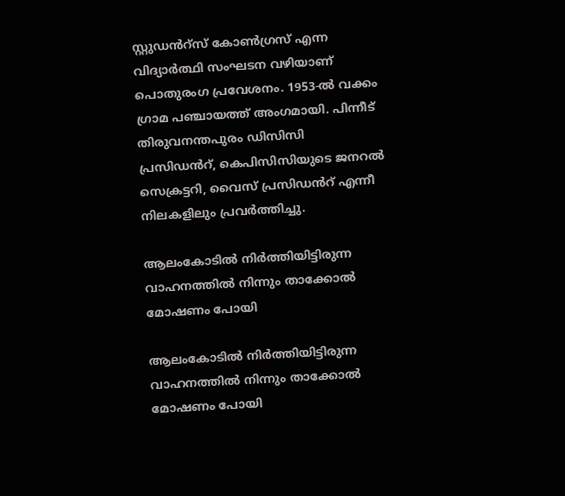സ്റ്റുഡൻറ്സ് കോൺഗ്രസ് എന്ന വിദ്യാർത്ഥി സംഘടന വഴിയാണ് പൊതുരംഗ പ്രവേശനം. 1953-ൽ വക്കം ഗ്രാമ പഞ്ചായത്ത് അംഗമായി. പിന്നീട് തിരുവനന്തപുരം ഡിസിസി പ്രസിഡൻറ്, കെപിസിസിയുടെ ജനറൽ സെക്രട്ടറി, വൈസ് പ്രസിഡൻറ് എന്നീ നിലകളിലും പ്രവർത്തിച്ചു.

ആലംകോടിൽ നിർത്തിയിട്ടിരുന്ന വാഹനത്തിൽ നിന്നും താക്കോൽ മോഷണം പോയി

ആലംകോടിൽ നിർത്തിയിട്ടിരുന്ന വാഹനത്തിൽ നിന്നും താക്കോൽ മോഷണം പോയി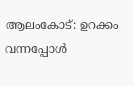ആലംകോട്: ഉറക്കം വന്നപ്പോൾ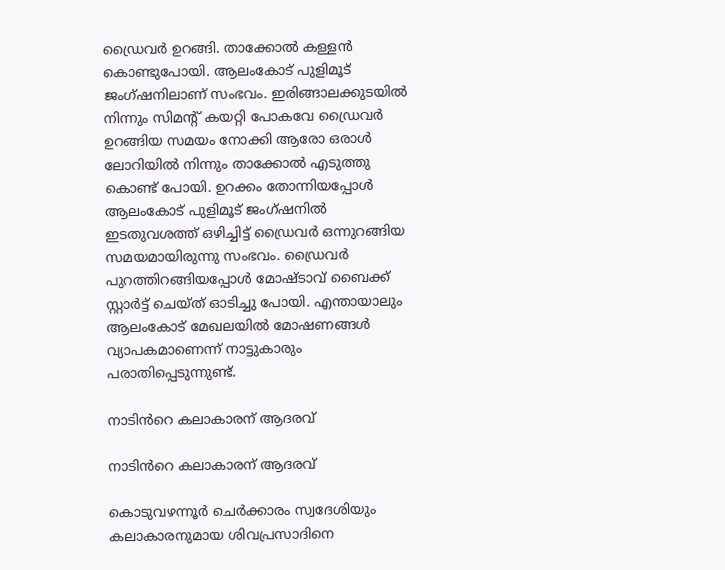ഡ്രൈവർ ഉറങ്ങി. താക്കോൽ കള്ളൻ കൊണ്ടുപോയി. ആലംകോട് പുളിമൂട് ജംഗ്ഷനിലാണ് സംഭവം. ഇരിങ്ങാലക്കുടയിൽ നിന്നും സിമന്റ് കയറ്റി പോകവേ ഡ്രൈവർ ഉറങ്ങിയ സമയം നോക്കി ആരോ ഒരാൾ ലോറിയിൽ നിന്നും താക്കോൽ എടുത്തു കൊണ്ട് പോയി. ഉറക്കം തോന്നിയപ്പോൾ ആലംകോട് പുളിമൂട് ജംഗ്ഷനിൽ ഇടതുവശത്ത് ഒഴിച്ചിട്ട് ഡ്രൈവർ ഒന്നുറങ്ങിയ സമയമായിരുന്നു സംഭവം. ഡ്രൈവർ പുറത്തിറങ്ങിയപ്പോൾ മോഷ്ടാവ് ബൈക്ക് സ്റ്റാർട്ട് ചെയ്ത് ഓടിച്ചു പോയി. എന്തായാലും ആലംകോട് മേഖലയിൽ മോഷണങ്ങൾ വ്യാപകമാണെന്ന് നാട്ടുകാരും പരാതിപ്പെടുന്നുണ്ട്.

നാടിൻറെ കലാകാരന് ആദരവ്

നാടിൻറെ കലാകാരന് ആദരവ്

കൊടുവഴന്നൂർ ചെർക്കാരം സ്വദേശിയും കലാകാരനുമായ ശിവപ്രസാദിനെ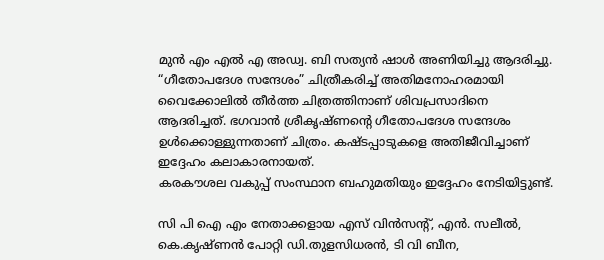മുൻ എം എൽ എ അഡ്വ. ബി സത്യൻ ഷാൾ അണിയിച്ചു ആദരിച്ചു. “ഗീതോപദേശ സന്ദേശം” ചിത്രീകരിച്ച് അതിമനോഹരമായി വൈക്കോലിൽ തീർത്ത ചിത്രത്തിനാണ് ശിവപ്രസാദിനെ ആദരിച്ചത്. ഭഗവാൻ ശ്രീകൃഷ്ണൻ്റെ ഗീതോപദേശ സന്ദേശം ഉൾക്കൊള്ളുന്നതാണ് ചിത്രം. കഷ്ടപ്പാടുകളെ അതിജീവിച്ചാണ് ഇദ്ദേഹം കലാകാരനായത്.
കരകൗശല വകുപ്പ് സംസ്ഥാന ബഹുമതിയും ഇദ്ദേഹം നേടിയിട്ടുണ്ട്.

സി പി ഐ എം നേതാക്കളായ എസ് വിൻസൻ്റ്, എൻ. സലീൽ, കെ.കൃഷ്ണൻ പോറ്റി ഡി.തുളസിധരൻ, ടി വി ബീന,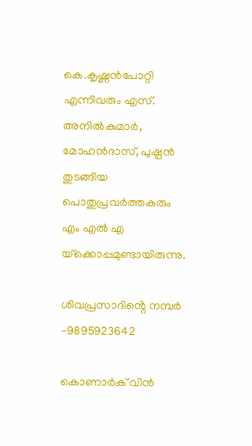കെ.കൃഷ്ണൻപോറ്റി എന്നിവരും എസ്. അനിൽകുമാർ, മോഹൻദാസ്, പുഷ്പൻ തുടങ്ങിയ പൊതുപ്രവർത്തകരും എം എൽ എ യ്‌ക്കൊപ്പമുണ്ടായിരുന്നു.

ശിവപ്രസാദിൻ്റെ നമ്പർ -9895923642

കൊണാർക് വിൻ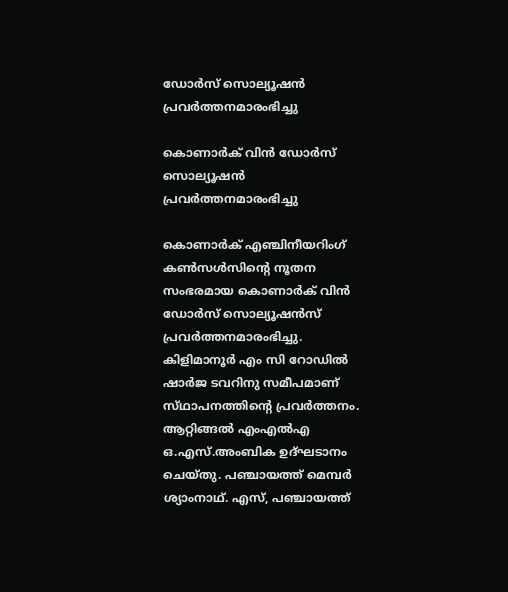ഡോർസ് സൊല്യൂഷൻ പ്രവർത്തനമാരംഭിച്ചു

കൊണാർക് വിൻ ഡോർസ് സൊല്യൂഷൻ പ്രവർത്തനമാരംഭിച്ചു

കൊണാർക് എഞ്ചിനീയറിംഗ് കൺസൾസിന്റെ നൂതന സംഭരമായ കൊണാർക് വിൻ ഡോർസ് സൊല്യൂഷൻസ് പ്രവർത്തനമാരംഭിച്ചു. കിളിമാനൂർ എം സി റോഡിൽ ഷാർജ ടവറിനു സമീപമാണ് സ്‌ഥാപനത്തിന്റെ പ്രവർത്തനം. ആറ്റിങ്ങൽ എംഎൽഎ ഒ.എസ്.അംബിക ഉദ്ഘടാനം ചെയ്തു. പഞ്ചായത്ത് മെമ്പർ ശ്യാംനാഥ്. എസ്, പഞ്ചായത്ത്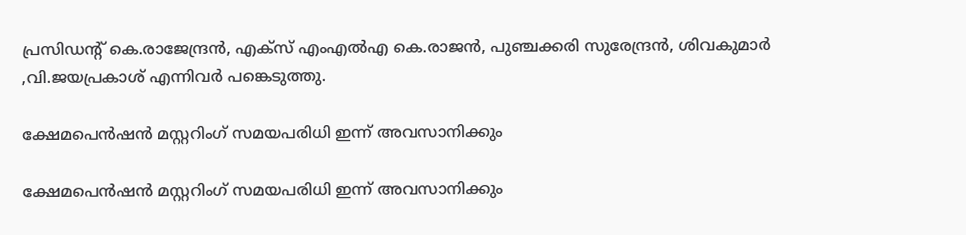പ്രസിഡന്റ് കെ.രാജേന്ദ്രൻ, എക്സ് എംഎൽഎ കെ.രാജൻ, പുഞ്ചക്കരി സുരേന്ദ്രൻ, ശിവകുമാർ ,വി.ജയപ്രകാശ് എന്നിവർ പങ്കെടുത്തു.

ക്ഷേമപെൻഷൻ മസ്റ്ററിംഗ് സമയപരിധി ഇന്ന് അവസാനിക്കും

ക്ഷേമപെൻഷൻ മസ്റ്ററിംഗ് സമയപരിധി ഇന്ന് അവസാനിക്കും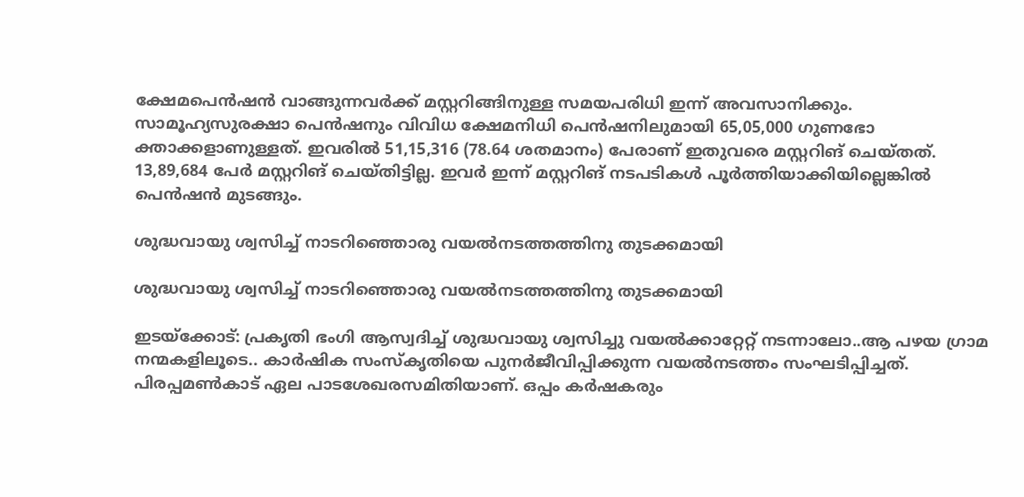ക്ഷേമപെൻഷൻ വാങ്ങുന്നവർക്ക് മസ്റ്ററിങ്ങിനുള്ള സമയപരിധി ഇന്ന് അവസാനിക്കും.
സാമൂഹ്യസുരക്ഷാ പെൻഷനും വിവിധ ക്ഷേമനിധി പെൻഷനിലുമായി 65,05,000 ഗുണഭോ ക്താക്കളാണുള്ളത്. ഇവരിൽ 51,15,316 (78.64 ശതമാനം) പേരാണ് ഇതുവരെ മസ്റ്ററിങ് ചെയ്തത്. 13,89,684 പേർ മസ്റ്ററിങ് ചെയ്തിട്ടില്ല. ഇവർ ഇന്ന് മസ്റ്ററിങ് നടപടികൾ പൂർത്തിയാക്കിയില്ലെങ്കിൽ പെൻഷൻ മുടങ്ങും.

ശുദ്ധവായു ശ്വസിച്ച് നാടറിഞ്ഞൊരു വയൽനടത്തത്തിനു തുടക്കമായി

ശുദ്ധവായു ശ്വസിച്ച് നാടറിഞ്ഞൊരു വയൽനടത്തത്തിനു തുടക്കമായി

ഇടയ്‌ക്കോട്: പ്രകൃതി ഭംഗി ആസ്വദിച്ച് ശുദ്ധവായു ശ്വസിച്ചു വയൽക്കാറ്റേറ്റ് നടന്നാലോ..ആ പഴയ ഗ്രാമ നന്മകളിലൂടെ.. കാർഷിക സംസ്‌കൃതിയെ പുനർജീവിപ്പിക്കുന്ന വയൽനടത്തം സംഘടിപ്പിച്ചത്. പിരപ്പമൺകാട് ഏല പാടശേഖരസമിതിയാണ്. ഒപ്പം കർഷകരും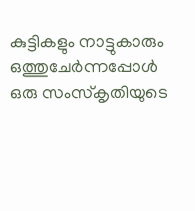കുട്ടികളും നാട്ടുകാരും ഒത്തുചേർന്നപ്പോൾ ഒരു സംസ്‌കൃതിയുടെ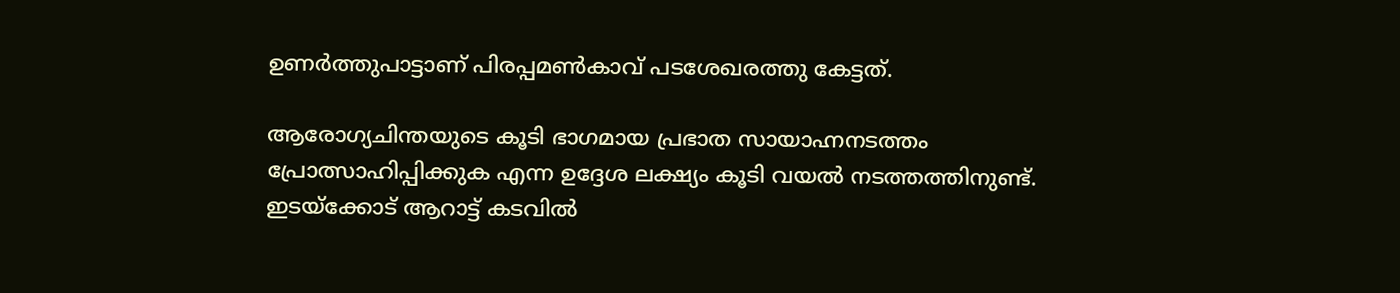ഉണർത്തുപാട്ടാണ് പിരപ്പമൺകാവ് പടശേഖരത്തു കേട്ടത്.

ആരോഗ്യചിന്തയുടെ കൂടി ഭാഗമായ പ്രഭാത സായാഹ്നനടത്തം പ്രോത്സാഹിപ്പിക്കുക എന്ന ഉദ്ദേശ ലക്ഷ്യം കൂടി വയൽ നടത്തത്തിനുണ്ട്. ഇടയ്‌ക്കോട് ആറാട്ട് കടവിൽ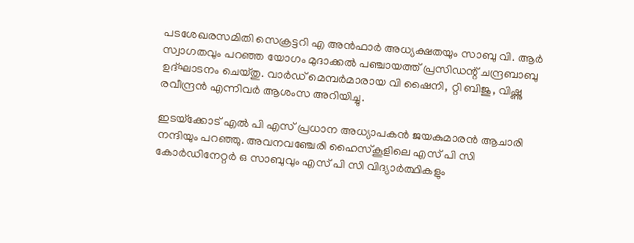പടശേഖരസമിതി സെക്രട്ടറി എ അൻഫാർ അധ്യക്ഷതയും സാബു വി. ആർ സ്വാഗതവും പറഞ്ഞ യോഗം മുദാക്കൽ പഞ്ചായത്ത്‌ പ്രസിഡന്റ്‌ ചന്ദ്രബാബു ഉദ്ഘാടനം ചെയ്തു. വാർഡ് മെമ്പർമാരായ വി ഷൈനി, റ്റി ബിജു, വിഷ്ണു രവീന്ദ്രൻ എന്നിവർ ആശംസ അറിയിച്ചു.

ഇടയ്‌ക്കോട് എൽ പി എസ് പ്രധാന അധ്യാപകൻ ജയകുമാരൻ ആചാരി നന്ദിയും പറഞ്ഞു. അവനവഞ്ചേരി ഹൈസ്കൂളിലെ എസ് പി സി കോർഡിനേറ്റർ ഒ സാബുവും എസ് പി സി വിദ്യാർത്ഥികളും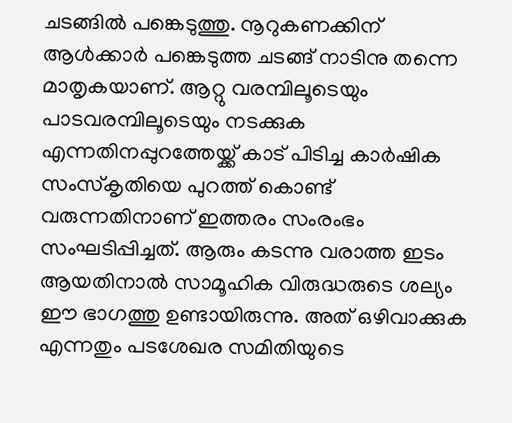ചടങ്ങിൽ പങ്കെടുത്തു. നൂറുകണക്കിന് ആൾക്കാർ പങ്കെടുത്ത ചടങ്ങ് നാടിനു തന്നെ മാതൃകയാണ്. ആറ്റു വരമ്പിലൂടെയും പാടവരമ്പിലൂടെയും നടക്കുക എന്നതിനപ്പുറത്തേയ്ക്ക് കാട് പിടിച്ച കാർഷിക സംസ്‌കൃതിയെ പുറത്ത് കൊണ്ട് വരുന്നതിനാണ് ഇത്തരം സംരംഭം സംഘടിപ്പിച്ചത്. ആരും കടന്നു വരാത്ത ഇടം ആയതിനാൽ സാമൂഹിക വിരുദ്ധരുടെ ശല്യം ഈ ഭാഗത്തു ഉണ്ടായിരുന്നു. അത് ഒഴിവാക്കുക എന്നതും പടശേഖര സമിതിയുടെ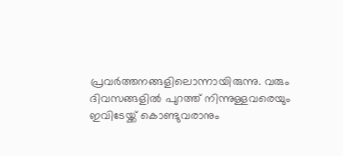പ്രവർത്തനങ്ങളിലൊന്നായിരുന്നു. വരും ദിവസങ്ങളിൽ പുറത്ത് നിന്നുള്ളവരെയും ഇവിടേയ്ക്ക് കൊണ്ടുവരാനും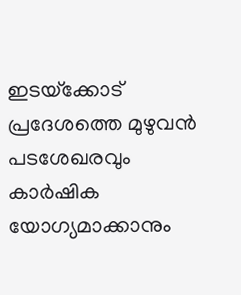ഇടയ്‌ക്കോട് പ്രദേശത്തെ മുഴുവൻ പടശേഖരവും കാർഷിക യോഗ്യമാക്കാനും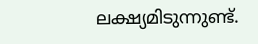ലക്ഷ്യമിടുന്നുണ്ട്.